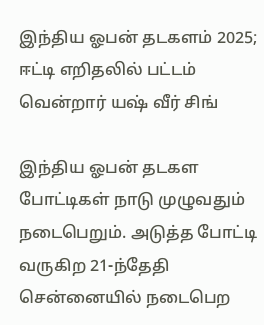இந்திய ஓபன் தடகளம் 2025; ஈட்டி எறிதலில் பட்டம் வென்றார் யஷ் வீர் சிங்

இந்திய ஓபன் தடகள போட்டிகள் நாடு முழுவதும் நடைபெறும். அடுத்த போட்டி வருகிற 21-ந்தேதி சென்னையில் நடைபெற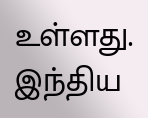உள்ளது.
இந்திய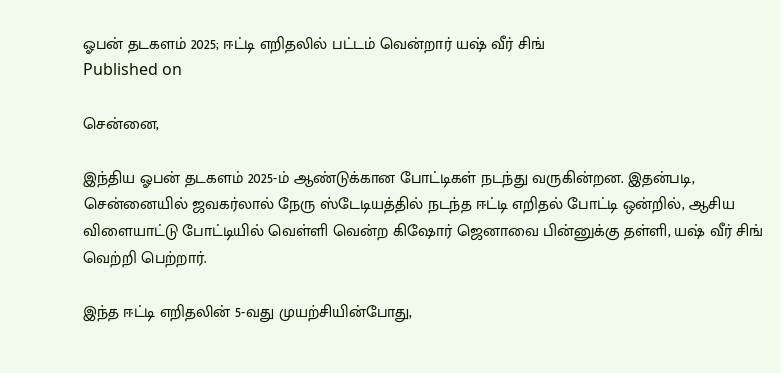ஓபன் தடகளம் 2025; ஈட்டி எறிதலில் பட்டம் வென்றார் யஷ் வீர் சிங்
Published on

சென்னை,

இந்திய ஓபன் தடகளம் 2025-ம் ஆண்டுக்கான போட்டிகள் நடந்து வருகின்றன. இதன்படி, சென்னையில் ஜவகர்லால் நேரு ஸ்டேடியத்தில் நடந்த ஈட்டி எறிதல் போட்டி ஒன்றில், ஆசிய விளையாட்டு போட்டியில் வெள்ளி வென்ற கிஷோர் ஜெனாவை பின்னுக்கு தள்ளி, யஷ் வீர் சிங் வெற்றி பெற்றார்.

இந்த ஈட்டி எறிதலின் 5-வது முயற்சியின்போது,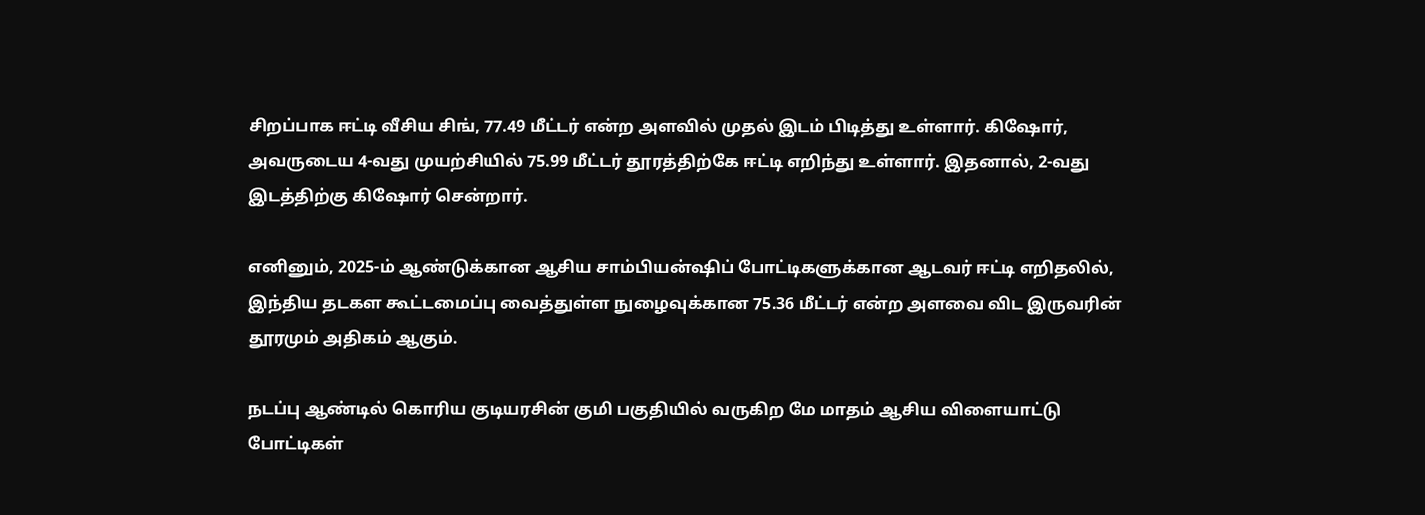சிறப்பாக ஈட்டி வீசிய சிங், 77.49 மீட்டர் என்ற அளவில் முதல் இடம் பிடித்து உள்ளார். கிஷோர், அவருடைய 4-வது முயற்சியில் 75.99 மீட்டர் தூரத்திற்கே ஈட்டி எறிந்து உள்ளார். இதனால், 2-வது இடத்திற்கு கிஷோர் சென்றார்.

எனினும், 2025-ம் ஆண்டுக்கான ஆசிய சாம்பியன்ஷிப் போட்டிகளுக்கான ஆடவர் ஈட்டி எறிதலில், இந்திய தடகள கூட்டமைப்பு வைத்துள்ள நுழைவுக்கான 75.36 மீட்டர் என்ற அளவை விட இருவரின் தூரமும் அதிகம் ஆகும்.

நடப்பு ஆண்டில் கொரிய குடியரசின் குமி பகுதியில் வருகிற மே மாதம் ஆசிய விளையாட்டு போட்டிகள்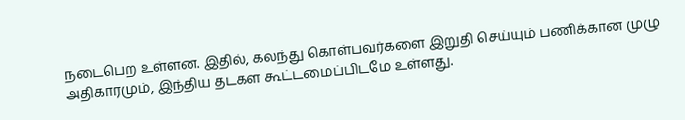நடைபெற உள்ளன. இதில், கலந்து கொள்பவர்களை இறுதி செய்யும் பணிக்கான முழு அதிகாரமும், இந்திய தடகள கூட்டமைப்பிடமே உள்ளது.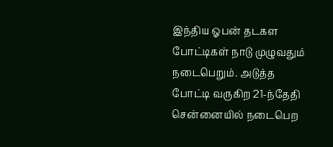இந்திய ஓபன் தடகள போட்டிகள் நாடு முழுவதும் நடைபெறும். அடுத்த போட்டி வருகிற 21-ந்தேதி சென்னையில் நடைபெற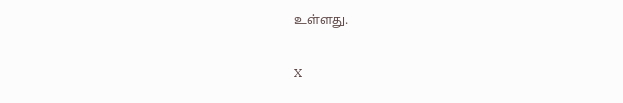உள்ளது.

X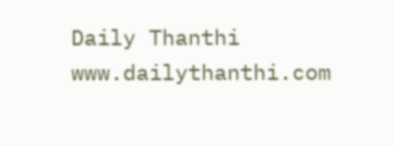Daily Thanthi
www.dailythanthi.com